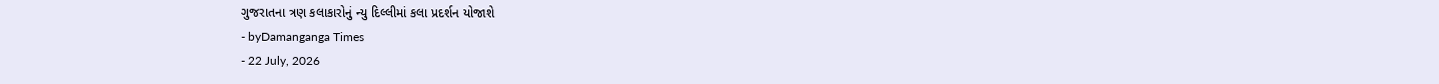ગુજરાતના ત્રણ કલાકારોનું ન્યુ દિલ્લીમાં કલા પ્રદર્શન યોજાશે
- byDamanganga Times
- 22 July, 2026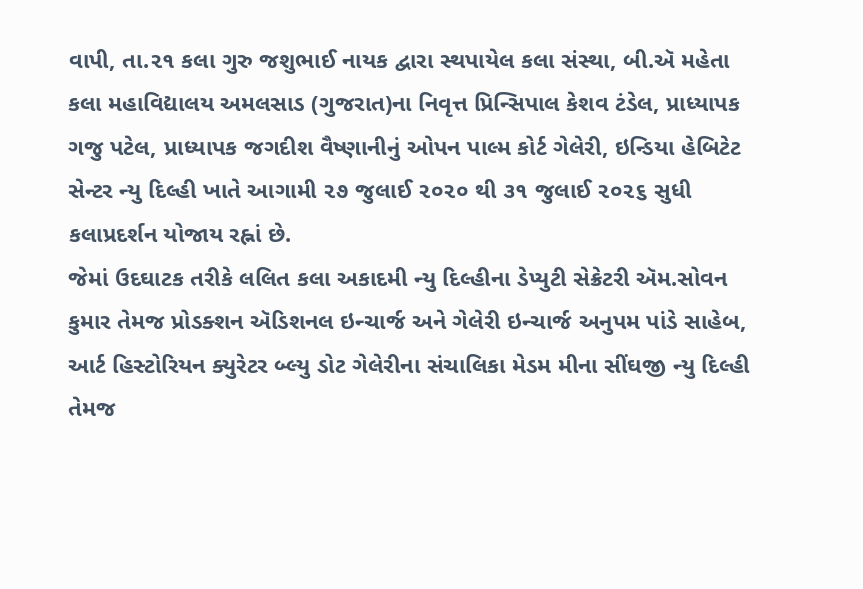વાપી, તા.૨૧ કલા ગુરુ જશુભાઈ નાયક દ્વારા સ્થપાયેલ કલા સંસ્થા, બી.ઍ મહેતા કલા મહાવિદ્યાલય અમલસાડ (ગુજરાત)ના નિવૃત્ત પ્રિન્સિપાલ કેશવ ટંડેલ, પ્રાધ્યાપક ગજુ પટેલ, પ્રાધ્યાપક જગદીશ વૈષ્ણાનીનું ઓપન પાલ્મ કોર્ટ ગેલેરી, ઇન્ડિયા હેબિટેટ સેન્ટર ન્યુ દિલ્હી ખાતે આગામી ૨૭ જુલાઈ ૨૦૨૦ થી ૩૧ જુલાઈ ૨૦૨૬ સુધી કલાપ્રદર્શન યોજાય રહ્નાં છે.
જેમાં ઉદઘાટક તરીકે લલિત કલા અકાદમી ન્યુ દિલ્હીના ડેપ્યુટી સેક્રેટરી ઍમ.સોવન કુમાર તેમજ પ્રોડક્શન ઍડિશનલ ઇન્ચાર્જ અને ગેલેરી ઇન્ચાર્જ અનુપમ પાંડે સાહેબ, આર્ટ હિસ્ટોરિયન ક્યુરેટર બ્લ્યુ ડોટ ગેલેરીના સંચાલિકા મેડમ મીના સીંઘજી ન્યુ દિલ્હી તેમજ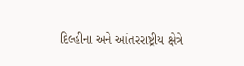દિલ્હીના અને આંતરરાષ્ટ્રીય ક્ષેત્રે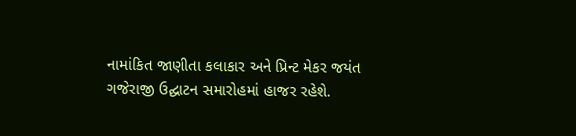નામાંકિત જાણીતા કલાકાર અને પ્રિન્ટ મેકર જયંત ગજેરાજી ઉદ્ઘાટન સમારોહમાં હાજર રહેશે.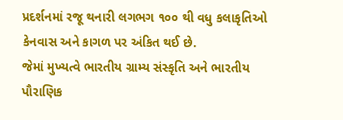પ્રદર્શનમાં રજૂ થનારી લગભગ ૧૦૦ થી વધુ કલાકૃતિઓ કેનવાસ અને કાગળ પર અંકિત થઈ છે.
જેમાં મુખ્યત્વે ભારતીય ગ્રામ્ય સંસ્કૃતિ અને ભારતીય પૌરાણિક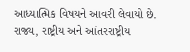આધ્યાત્મિક વિષયને આવરી લેવાયો છે. રાજ્ય, રાષ્ટ્રીય અને આંતરરાષ્ટ્રીય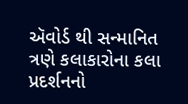ઍવોર્ડ થી સન્માનિત ત્રણે કલાકારોના કલા પ્રદર્શનનો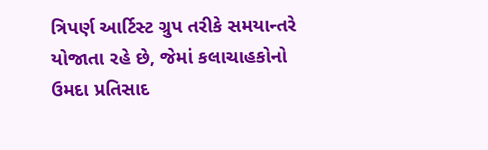ત્રિપર્ણ આર્ટિસ્ટ ગ્રુપ તરીકે સમયાન્તરે યોજાતા રહે છે, જેમાં કલાચાહકોનો ઉમદા પ્રતિસાદ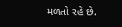મળતો રહે છે.